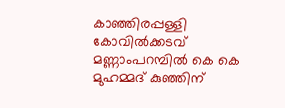കാഞ്ഞിരപ്പള്ളി കോവിൽക്കടവ് മണ്ണാംപറമ്പിൽ കെ കെ മുഹമ്മദ് കുഞ്ഞിന്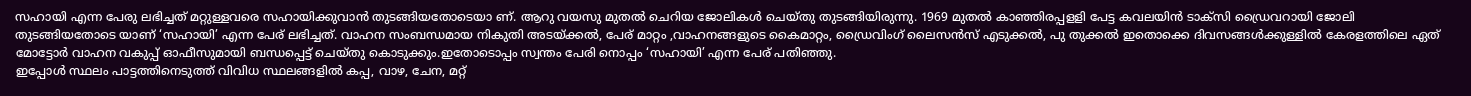സഹായി എന്ന പേരു ലഭിച്ചത് മറ്റുള്ളവരെ സഹായിക്കുവാൻ തുടങ്ങിയതോടെയാ ണ്. ആറു വയസു മുതൽ ചെറിയ ജോലികൾ ചെയ്തു തുടങ്ങിയിരുന്നു. 1969 മുതൽ കാഞ്ഞിരപ്പളളി പേട്ട കവലയിൻ ടാക്സി ഡ്രൈവറായി ജോലി തുടങ്ങിയതോടെ യാണ് ‘സഹായി’ എന്ന പേര് ലഭിച്ചത്. വാഹന സംബന്ധമായ നികുതി അടയ്ക്കൽ, പേര് മാറ്റം ,വാഹനങ്ങളുടെ കൈമാറ്റം, ഡ്രൈവിംഗ് ലൈസൻസ് എടുക്കൽ, പു തുക്കൽ ഇതൊക്കെ ദിവസങ്ങൾക്കുള്ളിൽ കേരളത്തിലെ ഏത് മോട്ടോർ വാഹന വകുപ്പ് ഓഫീസുമായി ബന്ധപ്പെട്ട് ചെയ്തു കൊടുക്കും.ഇതോടൊപ്പം സ്വന്തം പേരി നൊപ്പം ‘സഹായി’ എന്ന പേര് പതിഞ്ഞു.
ഇപ്പോൾ സ്ഥലം പാട്ടത്തിനെടുത്ത് വിവിധ സ്ഥലങ്ങളിൽ കപ്പ, വാഴ, ചേന, മറ്റ്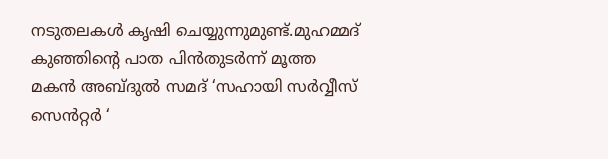നടുതലകൾ കൃഷി ചെയ്യുന്നുമുണ്ട്.മുഹമ്മദ് കുഞ്ഞിൻ്റെ പാത പിൻതുടർന്ന് മൂത്ത മകൻ അബ്ദുൽ സമദ് ‘സഹായി സർവ്വീസ് സെൻറ്റർ ‘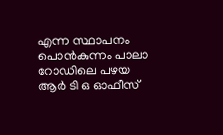എന്ന സ്ഥാപനം പൊൻകുന്നം പാലാ റോഡിലെ പഴയ ആർ ടി ഒ ഓഫീസ്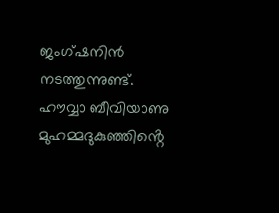ജംഗ്ഷനിൻ നടത്തുന്നുണ്ട്. ഹൗവ്വാ ബീവിയാണു മുഹമ്മദുകുഞ്ഞിൻ്റെ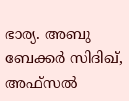ഭാര്യ. അബു ബേക്കർ സിദിഖ്, അഫ്സൽ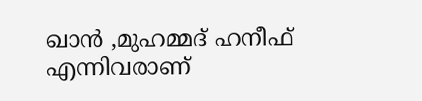ഖാൻ ,മുഹമ്മദ് ഹനീഫ് എന്നിവരാണ്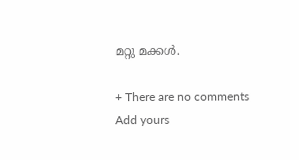മറ്റു മക്കൾ.

+ There are no comments
Add yours